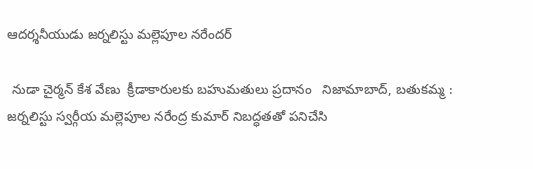ఆదర్శనీయుడు జర్నలిస్టు మల్లెపూల నరేందర్

 నుడా చైర్మన్ కేశ వేణు  క్రీడాకారులకు బహుమతులు ప్రదానం   నిజామాబాద్, బతుకమ్మ : జర్నలిస్టు స్వర్గీయ మల్లెపూల నరేంద్ర కుమార్ నిబద్ధతతో పనిచేసి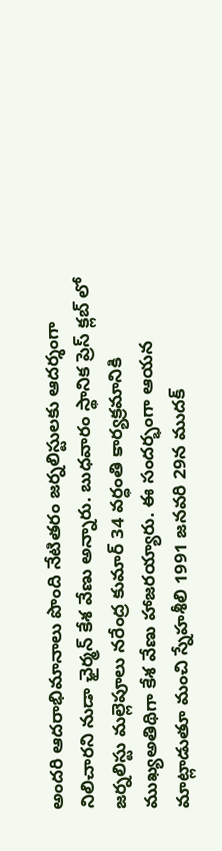అందరి ఆదరాభిమానాలు పొంది నేటితరం జర్నలిస్టులకు ఆదర్శంగా నిలిచారని నుడా ఛైర్మన్ కేశ వేణు అన్నారు. బుధవారం స్థానిక ప్రెస్ క్లబ్ లో జర్నలిస్టు మల్లెపూలు నరేంద్ర కుమార్ 34 వర్ధంతి కార్యక్రమానికి ముఖ్యఅతిథిగా కేశ వేణు హాజరయ్యారు. ఈ సందర్భంగా ఆయన మాట్లాడుతూ మంచి స్నేహశీలి 1991 జనవరి 29న ముదక్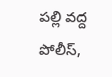పల్లి వద్ద పోలీస్,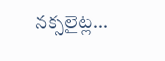నక్సలైట్ల...